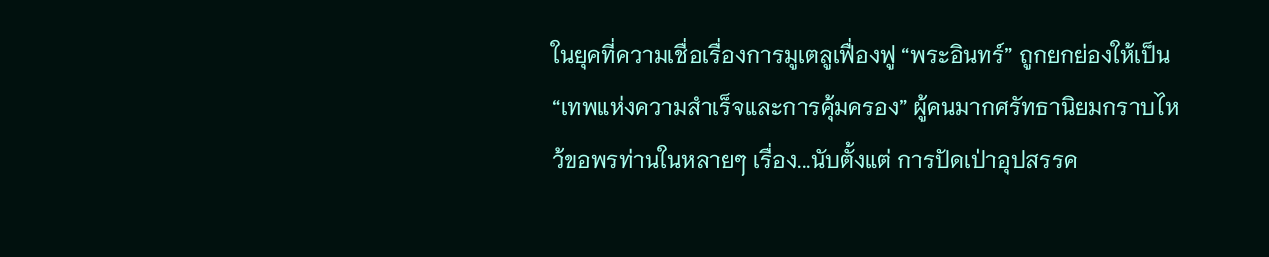ในยุคที่ความเชื่อเรื่องการมูเตลูเฟื่องฟู “พระอินทร์” ถูกยกย่องให้เป็น “เทพแห่งความสำเร็จและการคุ้มครอง” ผู้คนมากศรัทธานิยมกราบไหว้ขอพรท่านในหลายๆ เรื่อง...นับตั้งแต่ การปัดเป่าอุปสรรค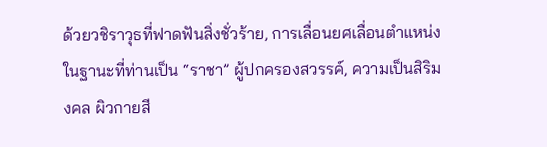ด้วยวชิราวุธที่ฟาดฟันสิ่งชั่วร้าย, การเลื่อนยศเลื่อนตำแหน่ง ในฐานะที่ท่านเป็น “ราชา” ผู้ปกครองสวรรค์, ความเป็นสิริมงคล ผิวกายสี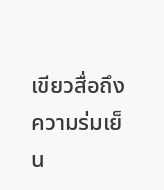เขียวสื่อถึงความร่มเย็น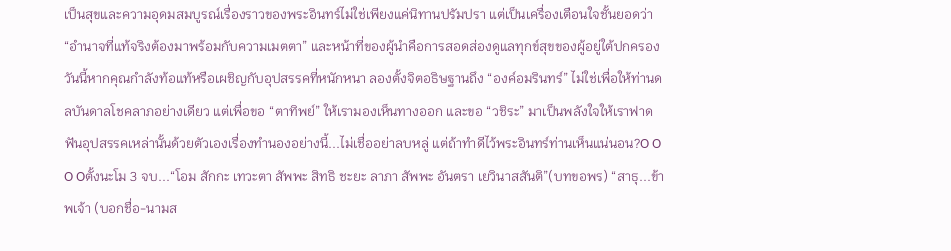เป็นสุขและความอุดมสมบูรณ์เรื่องราวของพระอินทร์ไม่ใช่เพียงแค่นิทานปรัมปรา แต่เป็นเครื่องเตือนใจชั้นยอดว่า “อำนาจที่แท้จริงต้องมาพร้อมกับความเมตตา” และหน้าที่ของผู้นำคือการสอดส่องดูแลทุกข์สุขของผู้อยู่ใต้ปกครอง วันนี้หากคุณกำลังท้อแท้หรือเผชิญกับอุปสรรคที่หนักหนา ลองตั้งจิตอธิษฐานถึง “องค์อมรินทร์” ไม่ใช่เพื่อให้ท่านดลบันดาลโชคลาภอย่างเดียว แต่เพื่อขอ “ตาทิพย์” ให้เรามองเห็นทางออก และขอ “วชิระ” มาเป็นพลังใจให้เราฟาดฟันอุปสรรคเหล่านั้นด้วยตัวเองเรื่องทำนองอย่างนี้...ไม่เชื่ออย่าลบหลู่ แต่ถ้าทำดีไว้พระอินทร์ท่านเห็นแน่นอน?O O O Oตั้งนะโม 3 จบ...“โอม สักกะ เทวะตา สัพพะ สิทธิ ชะยะ ลาภา สัพพะ อันตรา เยวินาสสันติ”(บทขอพร) “สาธุ...ข้าพเจ้า (บอกชื่อ-นามส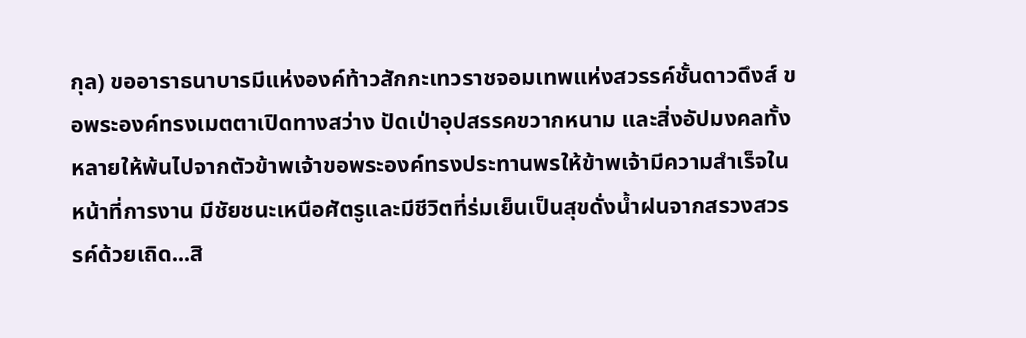กุล) ขออาราธนาบารมีแห่งองค์ท้าวสักกะเทวราชจอมเทพแห่งสวรรค์ชั้นดาวดึงส์ ขอพระองค์ทรงเมตตาเปิดทางสว่าง ปัดเป่าอุปสรรคขวากหนาม และสิ่งอัปมงคลทั้งหลายให้พ้นไปจากตัวข้าพเจ้าขอพระองค์ทรงประทานพรให้ข้าพเจ้ามีความสำเร็จในหน้าที่การงาน มีชัยชนะเหนือศัตรูและมีชีวิตที่ร่มเย็นเป็นสุขดั่งน้ำฝนจากสรวงสวรรค์ด้วยเถิด...สิ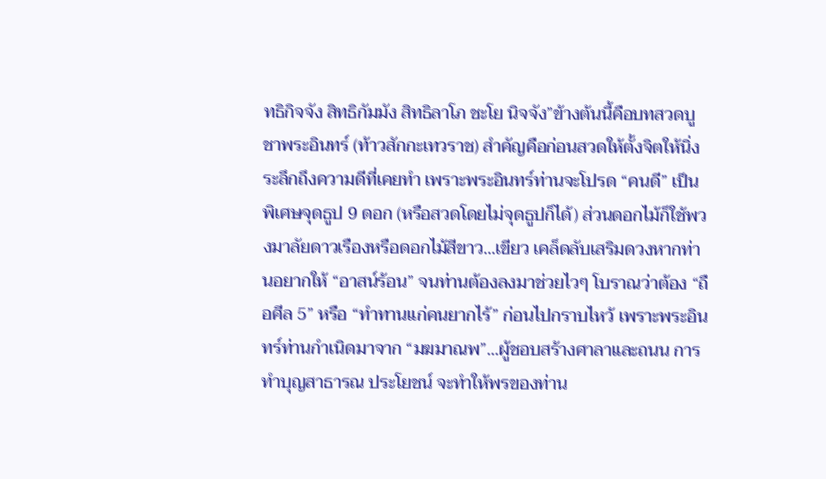ทธิกิจจัง สิทธิกัมมัง สิทธิลาโภ ชะโย นิจจัง”ข้างต้นนี้คือบทสวดบูชาพระอินทร์ (ท้าวสักกะเทวราช) สำคัญคือก่อนสวดให้ตั้งจิตให้นิ่ง ระลึกถึงความดีที่เคยทำ เพราะพระอินทร์ท่านจะโปรด “คนดี” เป็นพิเศษจุดธูป 9 ดอก (หรือสวดโดยไม่จุดธูปก็ได้) ส่วนดอกไม้ก็ใช้พวงมาลัยดาวเรืองหรือดอกไม้สีขาว...เขียว เคล็ดลับเสริมดวงหากท่านอยากให้ “อาสน์ร้อน” จนท่านต้องลงมาช่วยไวๆ โบราณว่าต้อง “ถือศีล 5” หรือ “ทำทานแก่คนยากไร้” ก่อนไปกราบไหว้ เพราะพระอินทร์ท่านกำเนิดมาจาก “มฆมาณพ”...ผู้ชอบสร้างศาลาและถนน การทำบุญสาธารณ ประโยชน์ จะทำให้พรของท่าน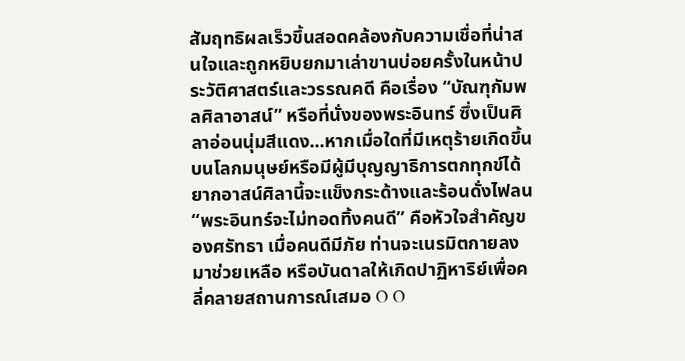สัมฤทธิผลเร็วขึ้นสอดคล้องกับความเชื่อที่น่าสนใจและถูกหยิบยกมาเล่าขานบ่อยครั้งในหน้าประวัติศาสตร์และวรรณคดี คือเรื่อง “บัณฑุกัมพลศิลาอาสน์” หรือที่นั่งของพระอินทร์ ซึ่งเป็นศิลาอ่อนนุ่มสีแดง...หากเมื่อใดที่มีเหตุร้ายเกิดขึ้นบนโลกมนุษย์หรือมีผู้มีบุญญาธิการตกทุกข์ได้ยากอาสน์ศิลานี้จะแข็งกระด้างและร้อนดั่งไฟลน“พระอินทร์จะไม่ทอดทิ้งคนดี” คือหัวใจสำคัญของศรัทธา เมื่อคนดีมีภัย ท่านจะเนรมิตกายลงมาช่วยเหลือ หรือบันดาลให้เกิดปาฏิหาริย์เพื่อคลี่คลายสถานการณ์เสมอ O O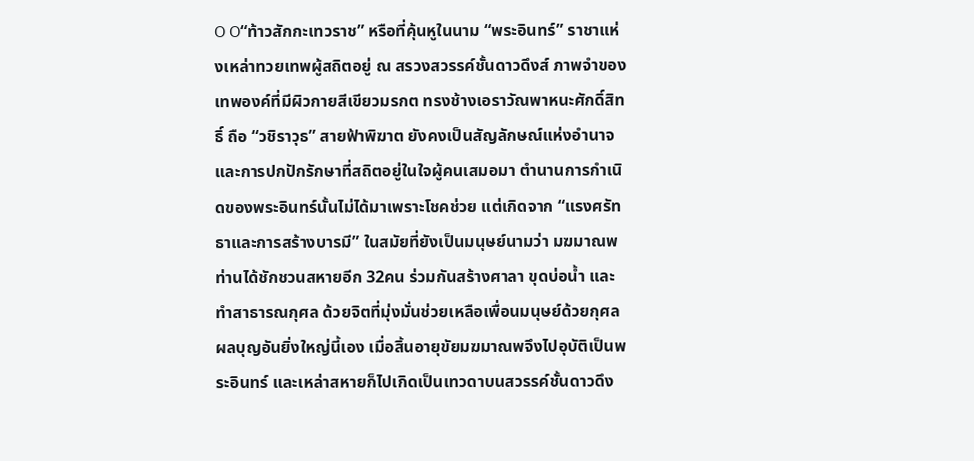O O“ท้าวสักกะเทวราช” หรือที่คุ้นหูในนาม “พระอินทร์” ราชาแห่งเหล่าทวยเทพผู้สถิตอยู่ ณ สรวงสวรรค์ชั้นดาวดึงส์ ภาพจำของเทพองค์ที่มีผิวกายสีเขียวมรกต ทรงช้างเอราวัณพาหนะศักดิ์สิทธิ์ ถือ “วชิราวุธ” สายฟ้าพิฆาต ยังคงเป็นสัญลักษณ์แห่งอำนาจและการปกปักรักษาที่สถิตอยู่ในใจผู้คนเสมอมา ตำนานการกำเนิดของพระอินทร์นั้นไม่ได้มาเพราะโชคช่วย แต่เกิดจาก “แรงศรัทธาและการสร้างบารมี” ในสมัยที่ยังเป็นมนุษย์นามว่า มฆมาณพ ท่านได้ชักชวนสหายอีก 32คน ร่วมกันสร้างศาลา ขุดบ่อน้ำ และทำสาธารณกุศล ด้วยจิตที่มุ่งมั่นช่วยเหลือเพื่อนมนุษย์ด้วยกุศลผลบุญอันยิ่งใหญ่นี้เอง เมื่อสิ้นอายุขัยมฆมาณพจึงไปอุบัติเป็นพระอินทร์ และเหล่าสหายก็ไปเกิดเป็นเทวดาบนสวรรค์ชั้นดาวดึง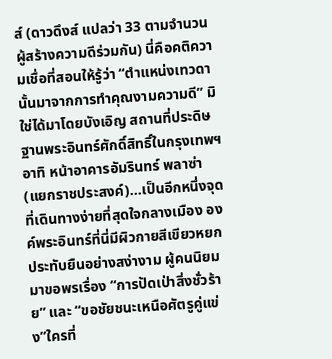ส์ (ดาวดึงส์ แปลว่า 33 ตามจำนวนผู้สร้างความดีร่วมกัน) นี่คือคติความเชื่อที่สอนให้รู้ว่า “ตำแหน่งเทวดานั้นมาจากการทำคุณงามความดี” มิใช่ได้มาโดยบังเอิญ สถานที่ประดิษฐานพระอินทร์ศักดิ์สิทธิ์ในกรุงเทพฯ อาทิ หน้าอาคารอัมรินทร์ พลาซ่า (แยกราชประสงค์)...เป็นอีกหนึ่งจุดที่เดินทางง่ายที่สุดใจกลางเมือง องค์พระอินทร์ที่นี่มีผิวกายสีเขียวหยก ประทับยืนอย่างสง่างาม ผู้คนนิยมมาขอพรเรื่อง “การปัดเป่าสิ่งชั่วร้าย” และ “ขอชัยชนะเหนือศัตรูคู่แข่ง”ใครที่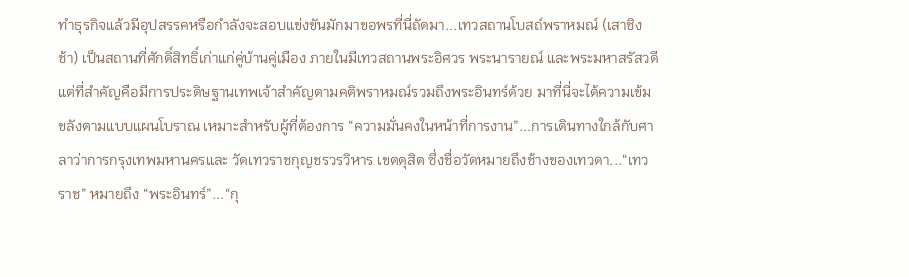ทำธุรกิจแล้วมีอุปสรรคหรือกำลังจะสอบแข่งขันมักมาขอพรที่นี่ถัดมา...เทวสถานโบสถ์พราหมณ์ (เสาชิงช้า) เป็นสถานที่ศักดิ์สิทธิ์เก่าแก่คู่บ้านคู่เมือง ภายในมีเทวสถานพระอิศวร พระนารายณ์ และพระมหาสรัสวดี แต่ที่สำคัญคือมีการประดิษฐานเทพเจ้าสำคัญตามคติพราหมณ์รวมถึงพระอินทร์ด้วย มาที่นี่จะได้ความเข้มขลังตามแบบแผนโบราณ เหมาะสำหรับผู้ที่ต้องการ “ความมั่นคงในหน้าที่การงาน”...การเดินทางใกล้กับศาลาว่าการกรุงเทพมหานครและ วัดเทวราชกุญชรวรวิหาร เขตดุสิต ซึ่งชื่อวัดหมายถึงช้างของเทวดา...“เทวราช” หมายถึง “พระอินทร์”...“กุ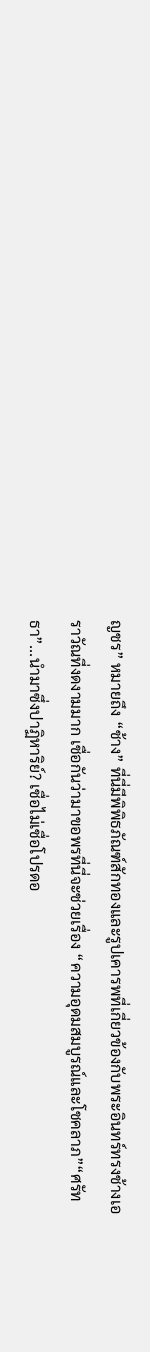ญชร” หมายถึง “ช้าง” ที่นี่มีพิพิธภัณฑ์สักทองและรูปเคารพที่เกี่ยวข้องกับพระอินทร์ทรงช้างเอราวัณที่งดงามมาก เชื่อกันว่ามาขอพรที่นี่จะช่วยเรื่อง “ความอุดมสมบูรณ์และโชคลาภ”“ศรัทธา”...นำมาซึ่งปาฏิหาริย์? เชื่อไม่เชื่อโปรดอ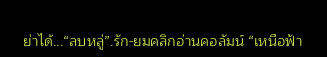ย่าได้...“ลบหลู่”.รัก-ยมคลิกอ่านคอลัมน์ “เหนือฟ้า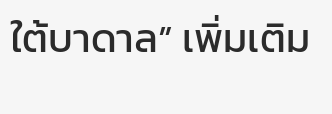ใต้บาดาล” เพิ่มเติม